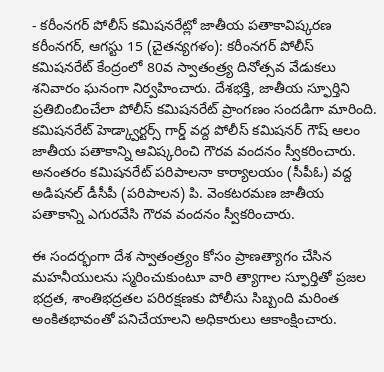- కరీంనగర్ పోలీస్ కమిషనరేట్లో జాతీయ పతాకావిష్కరణ
కరీంనగర్, ఆగస్టు 15 (చైతన్యగళం): కరీంనగర్ పోలీస్ కమిషనరేట్ కేంద్రంలో 80వ స్వాతంత్ర్య దినోత్సవ వేడుకలు శనివారం ఘనంగా నిర్వహించారు. దేశభక్తి, జాతీయ స్ఫూర్తిని ప్రతిబింబించేలా పోలీస్ కమిషనరేట్ ప్రాంగణం సందడిగా మారింది.
కమిషనరేట్ హెడ్క్వార్టర్స్ గార్డ్ వద్ద పోలీస్ కమిషనర్ గౌష్ ఆలం జాతీయ పతాకాన్ని ఆవిష్కరించి గౌరవ వందనం స్వీకరించారు. అనంతరం కమిషనరేట్ పరిపాలనా కార్యాలయం (సీపీఓ) వద్ద అడిషనల్ డీసీపీ (పరిపాలన) పి. వెంకటరమణ జాతీయ పతాకాన్ని ఎగురవేసి గౌరవ వందనం స్వీకరించారు.

ఈ సందర్భంగా దేశ స్వాతంత్ర్యం కోసం ప్రాణత్యాగం చేసిన మహనీయులను స్మరించుకుంటూ వారి త్యాగాల స్ఫూర్తితో ప్రజల భద్రత, శాంతిభద్రతల పరిరక్షణకు పోలీసు సిబ్బంది మరింత అంకితభావంతో పనిచేయాలని అధికారులు ఆకాంక్షించారు.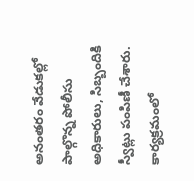అనంతరం వేడుకల్లో పాల్గొన్న పోలీసు అధికారులు, సిబ్బందికి స్వీట్లు పంపిణీ చేశారు.
కార్యక్రమంలో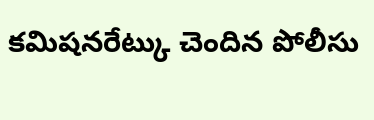కమిషనరేట్కు చెందిన పోలీసు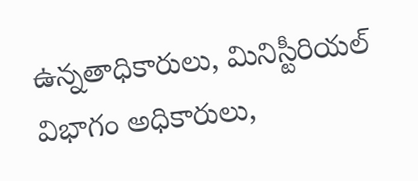ఉన్నతాధికారులు, మినిస్టీరియల్ విభాగం అధికారులు,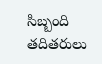సిబ్బంది తదితరులు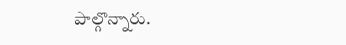పాల్గొన్నారు.